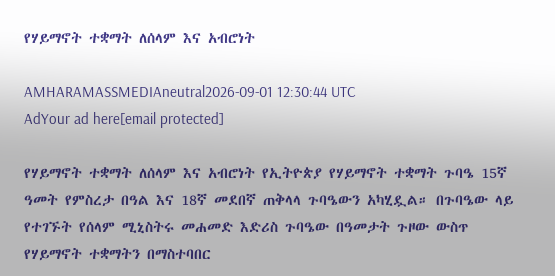የሃይማኖት ተቋማት ለሰላም እና አብሮነት

AMHARAMASSMEDIAneutral2026-09-01 12:30:44 UTC
AdYour ad here[email protected]

የሃይማኖት ተቋማት ለሰላም እና አብሮነት የኢትዮጵያ የሃይማኖት ተቋማት ጉባዔ 15ኛ ዓመት የምስረታ በዓል እና 18ኛ መደበኛ ጠቅላላ ጉባዔውን አካሂዷል። በጉባዔው ላይ የተገኙት የሰላም ሚኒስትሩ መሐመድ እድሪስ ጉባዔው በዓመታት ጉዞው ውስጥ የሃይማኖት ተቋማትን በማስተባበር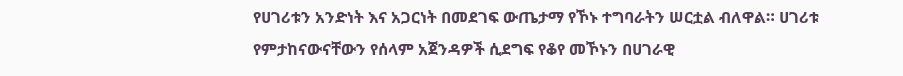የሀገሪቱን አንድነት እና አጋርነት በመደገፍ ውጤታማ የኾኑ ተግባራትን ሠርቷል ብለዋል። ሀገሪቱ የምታከናውናቸውን የሰላም አጀንዳዎች ሲደግፍ የቆየ መኾኑን በሀገራዊ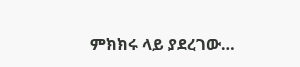ምክክሩ ላይ ያደረገው…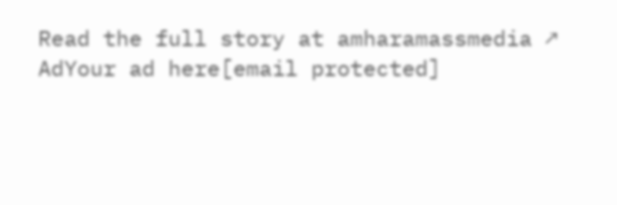Read the full story at amharamassmedia ↗
AdYour ad here[email protected]